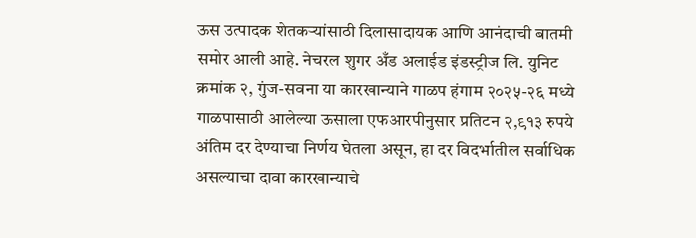ऊस उत्पादक शेतकऱ्यांसाठी दिलासादायक आणि आनंदाची बातमी समोर आली आहे. नेचरल शुगर अँड अलाईड इंडस्ट्रीज लि. युनिट क्रमांक २, गुंज-सवना या कारखान्याने गाळप हंगाम २०२५-२६ मध्ये गाळपासाठी आलेल्या ऊसाला एफआरपीनुसार प्रतिटन २,९१३ रुपये अंतिम दर देण्याचा निर्णय घेतला असून, हा दर विदर्भातील सर्वाधिक असल्याचा दावा कारखान्याचे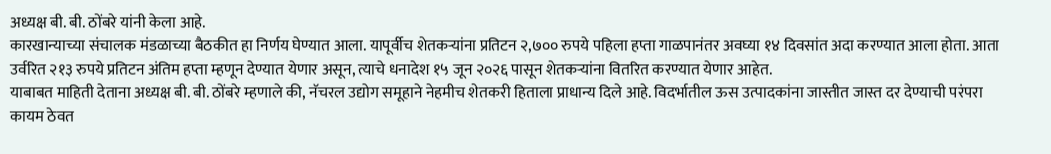अध्यक्ष बी. बी. ठोंबरे यांनी केला आहे.
कारखान्याच्या संचालक मंडळाच्या बैठकीत हा निर्णय घेण्यात आला. यापूर्वीच शेतकऱ्यांना प्रतिटन २,७०० रुपये पहिला हप्ता गाळपानंतर अवघ्या १४ दिवसांत अदा करण्यात आला होता. आता उर्वरित २१३ रुपये प्रतिटन अंतिम हप्ता म्हणून देण्यात येणार असून, त्याचे धनादेश १५ जून २०२६ पासून शेतकऱ्यांना वितरित करण्यात येणार आहेत.
याबाबत माहिती देताना अध्यक्ष बी. बी. ठोंबरे म्हणाले की, नॅचरल उद्योग समूहाने नेहमीच शेतकरी हिताला प्राधान्य दिले आहे. विदर्भातील ऊस उत्पादकांना जास्तीत जास्त दर देण्याची परंपरा कायम ठेवत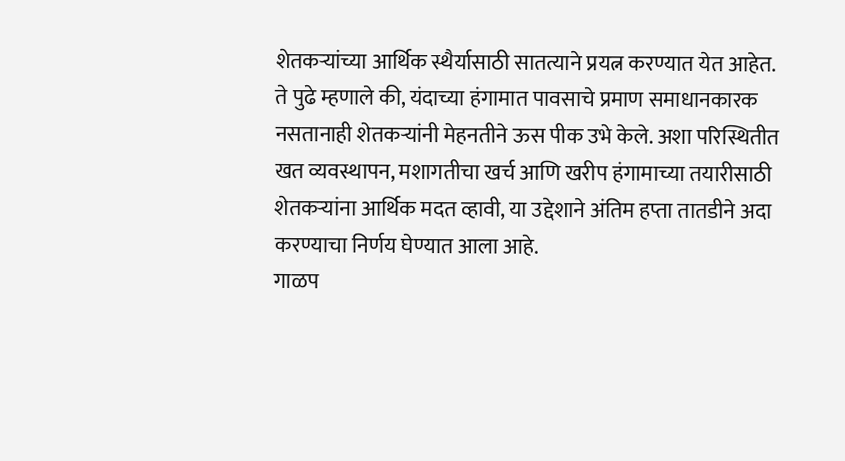शेतकऱ्यांच्या आर्थिक स्थैर्यासाठी सातत्याने प्रयत्न करण्यात येत आहेत.
ते पुढे म्हणाले की, यंदाच्या हंगामात पावसाचे प्रमाण समाधानकारक नसतानाही शेतकऱ्यांनी मेहनतीने ऊस पीक उभे केले. अशा परिस्थितीत खत व्यवस्थापन, मशागतीचा खर्च आणि खरीप हंगामाच्या तयारीसाठी शेतकऱ्यांना आर्थिक मदत व्हावी, या उद्देशाने अंतिम हप्ता तातडीने अदा करण्याचा निर्णय घेण्यात आला आहे.
गाळप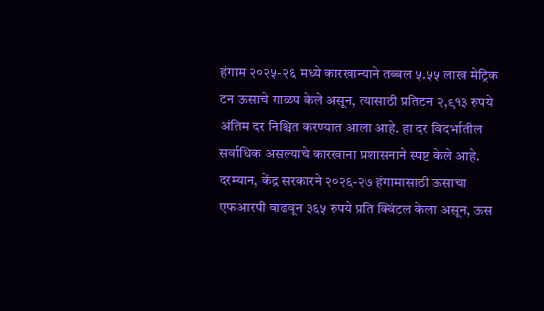हंगाम २०२५-२६ मध्ये कारखान्याने तब्बल ५.५५ लाख मेट्रिक टन ऊसाचे गाळप केले असून, त्यासाठी प्रतिटन २,९१३ रुपये अंतिम दर निश्चित करण्यात आला आहे. हा दर विदर्भातील सर्वाधिक असल्याचे कारखाना प्रशासनाने स्पष्ट केले आहे. दरम्यान, केंद्र सरकारने २०२६-२७ हंगामासाठी ऊसाचा एफआरपी वाढवून ३६५ रुपये प्रति क्विंटल केला असून, ऊस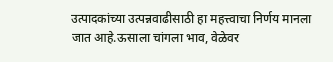उत्पादकांच्या उत्पन्नवाढीसाठी हा महत्त्वाचा निर्णय मानला जात आहे.ऊसाला चांगला भाव, वेळेवर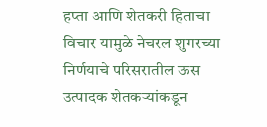हप्ता आणि शेतकरी हिताचा विचार यामुळे नेचरल शुगरच्या निर्णयाचे परिसरातील ऊस उत्पादक शेतकऱ्यांकडून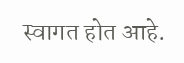स्वागत होत आहे.